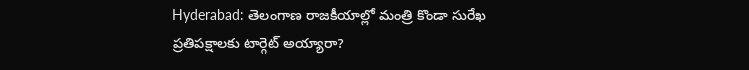Hyderabad: తెలంగాణ రాజకీయాల్లో మంత్రి కొండా సురేఖ ప్రతిపక్షాలకు టార్గెట్ అయ్యారా?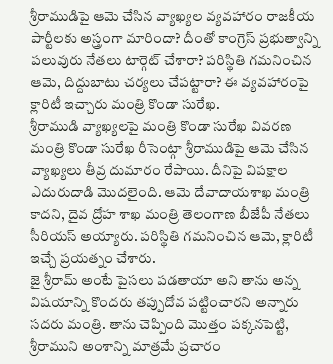శ్రీరాముడిపై ఆమె చేసిన వ్యాఖ్యల వ్యవహారం రాజకీయ పార్టీలకు అస్త్రంగా మారిందా? దీంతో కాంగ్రెస్ ప్రభుత్వాన్ని పలువురు నేతలు టార్గెట్ చేశారా? పరిస్థితి గమనించిన ఆమె, దిద్దుబాటు చర్యలు చేపట్టారా? ఈ వ్యవహారంపై క్లారిటీ ఇచ్చారు మంత్రి కొండా సురేఖ.
శ్రీరాముడి వ్యాఖ్యలపై మంత్రి కొండా సురేఖ వివరణ
మంత్రి కొండా సురేఖ రీసెంట్గా శ్రీరాముడిపై ఆమె చేసిన వ్యాఖ్యలు తీవ్ర దుమారం రేపాయి. దీనిపై విపక్షాల ఎదురుదాడి మొదలైంది. ఆమె దేవాదాయశాఖ మంత్రి కాదని, దైవ ద్రోహ శాఖ మంత్రి తెలంగాణ బీజేపీ నేతలు సీరియస్ అయ్యారు. పరిస్థితి గమనించిన ఆమె, క్లారిటీ ఇచ్చే ప్రయత్నం చేశారు.
జై శ్రీరామ్ అంటే పైసలు పడతాయా అని తాను అన్న విషయాన్ని కొందరు తప్పుదోవ పట్టించారని అన్నారు సదరు మంత్రి. తాను చెప్పింది మొత్తం పక్కనపెట్టి, శ్రీరాముని అంశాన్ని మాత్రమే ప్రచారం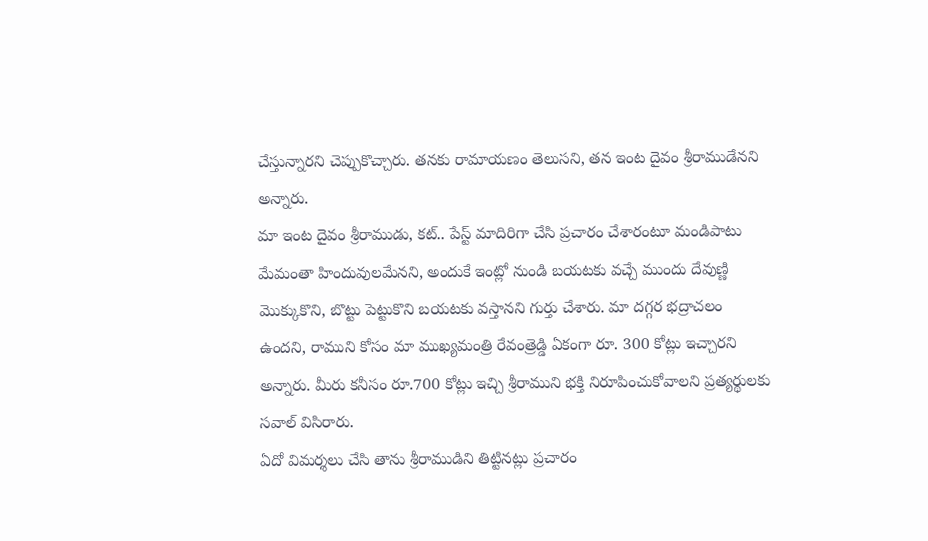చేస్తున్నారని చెప్పుకొచ్చారు. తనకు రామాయణం తెలుసని, తన ఇంట దైవం శ్రీరాముడేనని అన్నారు.
మా ఇంట దైవం శ్రీరాముడు, కట్.. పేస్ట్ మాదిరిగా చేసి ప్రచారం చేశారంటూ మండిపాటు
మేమంతా హిందువులమేనని, అందుకే ఇంట్లో నుండి బయటకు వచ్చే ముందు దేవుణ్ణి మొక్కుకొని, బొట్టు పెట్టుకొని బయటకు వస్తానని గుర్తు చేశారు. మా దగ్గర భద్రాచలం ఉందని, రాముని కోసం మా ముఖ్యమంత్రి రేవంత్రెడ్డి ఏకంగా రూ. 300 కోట్లు ఇచ్చారని అన్నారు. మీరు కనీసం రూ.700 కోట్లు ఇచ్చి శ్రీరాముని భక్తి నిరూపించుకోవాలని ప్రత్యర్థులకు సవాల్ విసిరారు.
ఏదో విమర్శలు చేసి తాను శ్రీరాముడిని తిట్టినట్లు ప్రచారం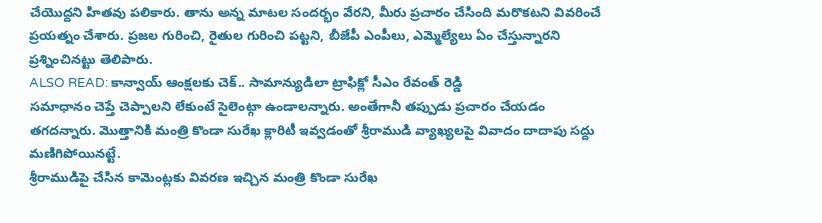చేయొద్దని హితవు పలికారు. తాను అన్న మాటల సందర్భం వేరని, మీరు ప్రచారం చేసింది మరొకటని వివరించే ప్రయత్నం చేశారు. ప్రజల గురించి, రైతుల గురించి పట్టని, బీజేపీ ఎంపీలు, ఎమ్మెల్యేలు ఏం చేస్తున్నారని ప్రశ్నించినట్టు తెలిపారు.
ALSO READ: కాన్వాయ్ ఆంక్షలకు చెక్.. సామాన్యుడిలా ట్రాఫిక్లో సీఎం రేవంత్ రెడ్డి
సమాధానం చెప్తే చెప్పాలని లేకుంటే సైలెంట్గా ఉండాలన్నారు. అంతేగానీ తప్పుడు ప్రచారం చేయడం తగదన్నారు. మొత్తానికి మంత్రి కొండా సురేఖ క్లారిటీ ఇవ్వడంతో శ్రీరాముడి వ్యాఖ్యలపై వివాదం దాదాపు సద్దు మణిగిపోయినట్టే.
శ్రీరాముడిపై చేసిన కామెంట్లకు వివరణ ఇచ్చిన మంత్రి కొండా సురేఖ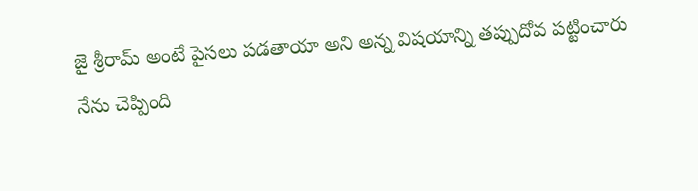జై శ్రీరామ్ అంటే పైసలు పడతాయా అని అన్న విషయాన్ని తప్పుదోవ పట్టించారు
నేను చెప్పింది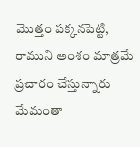మొత్తం పక్కనపెట్టి, రాముని అంశం మాత్రమే ప్రచారం చేస్తున్నారు
మేమంతా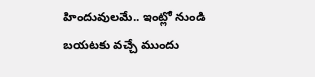హిందువులమే.. ఇంట్లో నుండి బయటకు వచ్చే ముందు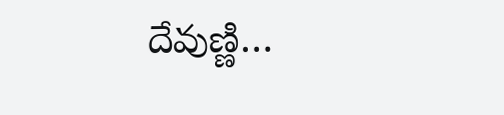దేవుణ్ణి…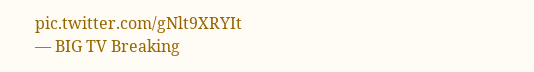pic.twitter.com/gNlt9XRYIt
— BIG TV Breaking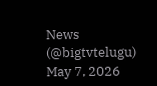News (@bigtvtelugu) May 7, 2026